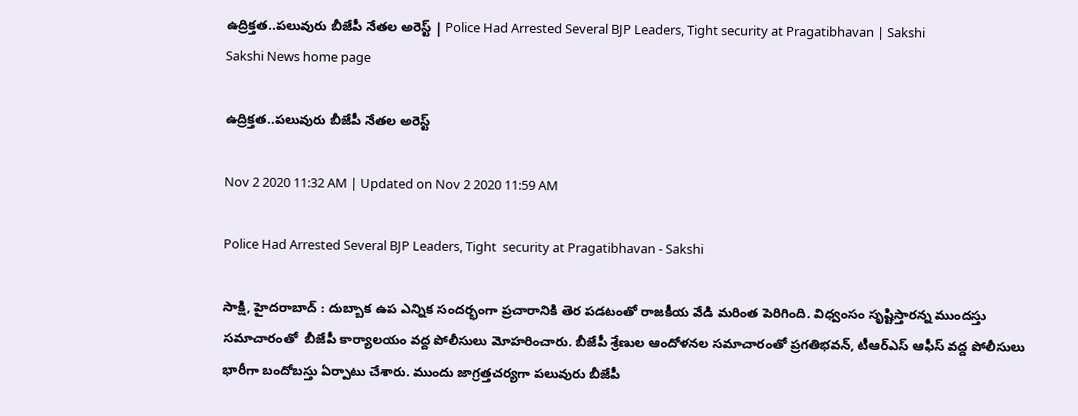ఉద్రిక్త‌త‌..ప‌లువురు బీజేపీ నేత‌ల అరెస్ట్ | Police Had Arrested Several BJP Leaders, Tight security at Pragatibhavan | Sakshi
Sakshi News home page

ఉద్రిక్త‌త‌..ప‌లువురు బీజేపీ నేత‌ల అరెస్ట్

Nov 2 2020 11:32 AM | Updated on Nov 2 2020 11:59 AM

Police Had Arrested Several BJP Leaders, Tight  security at Pragatibhavan - Sakshi

సాక్షి, హైదరాబాద్‌ : దుబ్బాక ఉప ఎన్నిక సందర్భంగా ప్రచారానికి తెర ప‌డ‌టంతో రాజ‌కీయ వేడి మ‌రింత పెరిగింది. విధ్వంసం సృష్టిస్తార‌న్న ముంద‌స్తు స‌మాచారంతో  బీజేపీ కార్యాలయం వద్ద పోలీసులు మోహరించారు. బీజేపీ శ్రేణుల ఆందోళనల సమాచారంతో ప్రగతిభవన్‌, టీఆర్‌ఎస్‌ ఆఫీస్ వద్ద పోలీసులు భారీగా బందోబస్తు ఏర్పాటు చేశారు. ముందు జాగ్ర‌త్త‌చ‌ర్య‌గా పలువురు బీజేపీ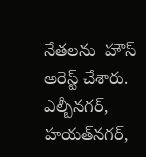నేతలను  హౌస్‌ అరెస్ట్ చేశారు. ఎల్బీనగర్‌, హయత్‌నగర్,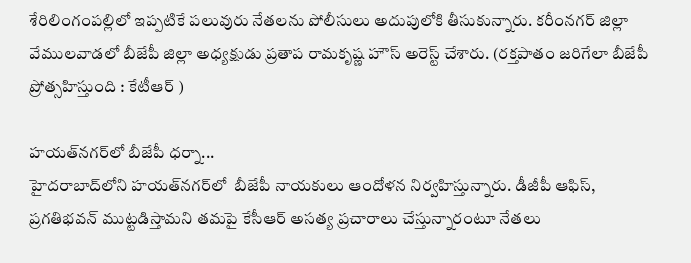శేరిలింగంపల్లిలో ఇప్ప‌టికే ప‌లువురు నేత‌ల‌ను పోలీసులు అదుపులోకి తీసుకున్నారు. క‌రీంన‌గ‌ర్ జిల్లా వేముల‌వాడ‌లో బీజేపీ జిల్లా అధ్యక్షుడు ప్రతాప రామకృష్ణ హౌస్‌ అరెస్ట్ చేశారు. (రక్తపాతం జరిగేలా బీజేపీ ప్రోత్సహిస్తుంది : కేటీఆర్‌ )

హయత్‌న‌గ‌ర్‌లో బీజేపీ ధర్నా...
హైదరాబాద్‌లోని హ‌య‌త్‌నగర్‌లో  బీజేపీ నాయకులు ఆందోళ‌న నిర్వ‌హిస్తున్నారు. డీజీపీ ఆఫిస్, ప్ర‌గ‌తిభ‌వ‌న్ ముట్ట‌డిస్తామ‌ని త‌మ‌పై కేసీఆర్ అస‌త్య ప్ర‌చారాలు చేస్తున్నారంటూ నేత‌లు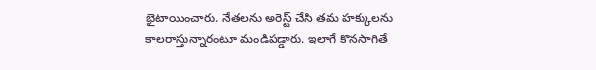భైటాయించారు. నేత‌ల‌ను అరెస్ట్ చేసి త‌మ హ‌క్కుల‌ను కాల‌రాస్తున్నారంటూ మండిప‌డ్డారు. ఇలాగే కొనసాగితే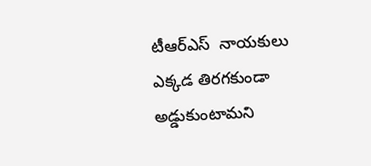టీఆర్ఎస్  నాయకులు  ఎక్కడ తిరగకుండా అడ్డుకుంటామని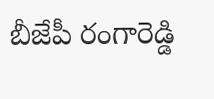బీజేపీ రంగారెడ్డి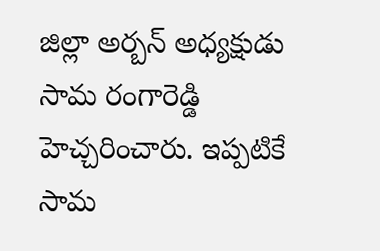జిల్లా అర్బన్ అధ్యక్షుడు సామ రంగారెడ్డి  హెచ్చరించారు. ఇప్ప‌టికే సామ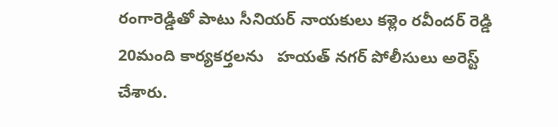రంగారెడ్డితో పాటు సీనియర్ నాయకులు కళ్లెం రవీందర్ రెడ్డి 20మంది కార్యకర్తలను   హయత్ నగర్ పోలీసులు అరెస్ట్ చేశారు.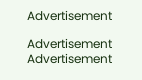Advertisement

Advertisement
Advertisement